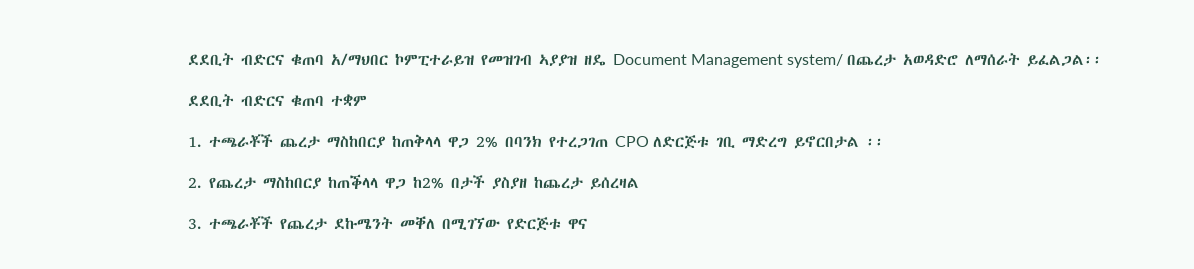ደደቢት ብድርና ቁጠባ አ/ማህበር ኮምፒተራይዝ የመዝገብ ኣያያዝ ዘዴ Document Management system/ በጨረታ አወዳድሮ ለማሰራት ይፈልጋል፡፡

ደደቢት ብድርና ቁጠባ ተቋም

1. ተጫራቾች ጨረታ ማስከበርያ ከጠቅላላ ዋጋ 2% በባንክ የተረጋገጠ CPO ለድርጅቱ ገቢ ማድረግ ይኖርበታል ፡፡

2. የጨረታ ማስከበርያ ከጠቕላላ ዋጋ ከ2% በታች ያስያዘ ከጨረታ ይሰረዛል

3. ተጫራቾች የጨረታ ደኩሜንት መቐለ በሚገኘው የድርጅቱ ዋና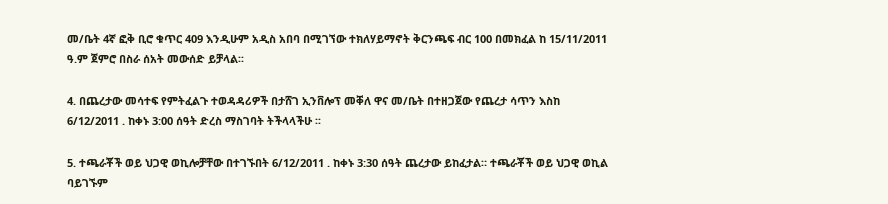መ/ቤት 4ኛ ፎቅ ቢሮ ቁጥር 409 እንዲሁም አዲስ አበባ በሚገኘው ተክለሃይማኖት ቅርንጫፍ ብር 100 በመክፈል ከ 15/11/2011 ዓ.ም ጀምሮ በስራ ሰአት መውሰድ ይቻላል፡፡

4. በጨረታው መሳተፍ የምትፈልጉ ተወዳዳሪዎች በታሸገ ኢንቨሎፕ መቐለ ዋና መ/ቤት በተዘጋጀው የጨረታ ሳጥን እስከ 6/12/2011 . ከቀኑ 3:00 ሰዓት ድረስ ማስገባት ትችላላችሁ ፡፡

5. ተጫራቾች ወይ ህጋዊ ወኪሎቻቸው በተገኙበት 6/12/2011 . ከቀኑ 3:30 ሰዓት ጨረታው ይከፈታል። ተጫራቾች ወይ ህጋዊ ወኪል ባይገኙም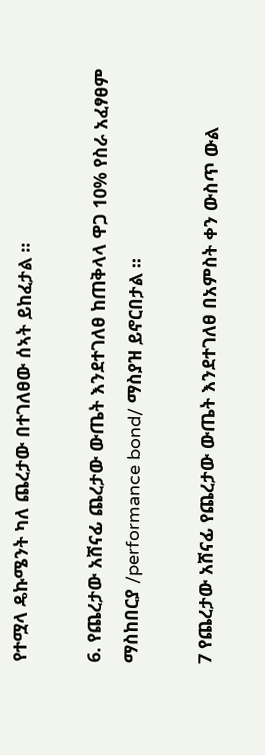የተሟላ ዴኩሜንት ካለ ጨረታው በተገለፀው ሰኣት ይከፈታል ፡፡

6. የጨረታው አሸናፊ ጨረታው ውጤት እንደተገለፀ ከጠቅላላ ዋጋ 10% የስራ አፈፃፀም ማስከበርያ /performance bond/ ማስያዝ ይኖርበታል ፡፡

7 የጨረታው አሸናፊ የጨረታው ውጤት እንደተገለፀ በአምስት ቀን ውስጥ ውል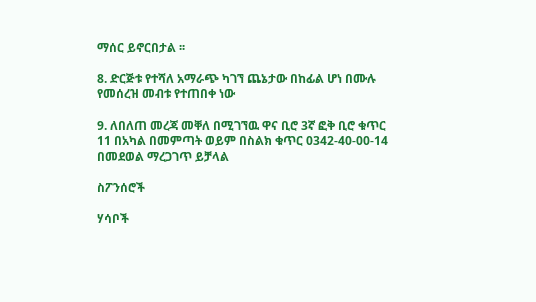ማሰር ይኖርበታል ፡፡

8. ድርጅቱ የተሻለ አማራጭ ካገኘ ጨኔታው በከፊል ሆነ በሙሉ የመሰረዝ መብቱ የተጠበቀ ነው

9. ለበለጠ መረጃ መቐለ በሚገኘዉ ዋና ቢሮ 3ኛ ፎቅ ቢሮ ቁጥር 11 በአካል በመምጣት ወይም በስልክ ቁጥር 0342-40-00-14 በመደወል ማረጋገጥ ይቻላል

ስፖንሰሮች

ሃሳቦች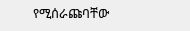የሚሰራጩባቸው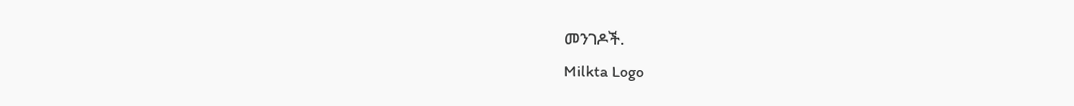መንገዶች.
Milkta Logo